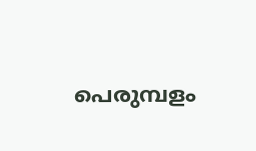പെരുമ്പളം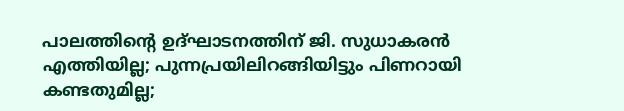പാലത്തിന്റെ ഉദ്ഘാടനത്തിന് ജി. സുധാകരന്‍ എത്തിയില്ല; പുന്നപ്രയിലിറങ്ങിയിട്ടും പിണറായി കണ്ടതുമില്ല;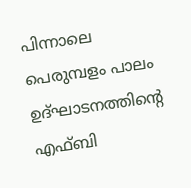പിന്നാലെ പെരുമ്പളം പാലം ഉദ്ഘാടനത്തിന്റെ എഫ്ബി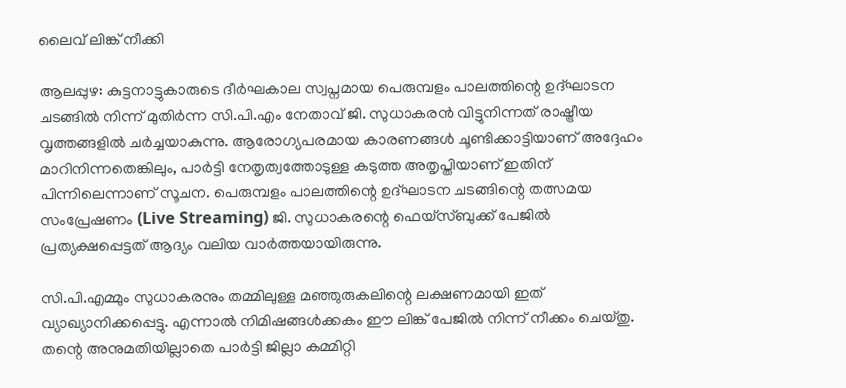ലൈവ് ലിങ്ക് നീക്കി

ആലപ്പുഴ: കുട്ടനാട്ടുകാരുടെ ദീര്‍ഘകാല സ്വപ്നമായ പെരുമ്പളം പാലത്തിന്റെ ഉദ്ഘാടന ചടങ്ങില്‍ നിന്ന് മുതിര്‍ന്ന സി.പി.എം നേതാവ് ജി. സുധാകരന്‍ വിട്ടുനിന്നത് രാഷ്ട്രീയ വൃത്തങ്ങളില്‍ ചര്‍ച്ചയാകുന്നു. ആരോഗ്യപരമായ കാരണങ്ങള്‍ ചൂണ്ടിക്കാട്ടിയാണ് അദ്ദേഹം മാറിനിന്നതെങ്കിലും, പാര്‍ട്ടി നേതൃത്വത്തോടുള്ള കടുത്ത അതൃപ്തിയാണ് ഇതിന് പിന്നിലെന്നാണ് സൂചന. പെരുമ്പളം പാലത്തിന്റെ ഉദ്ഘാടന ചടങ്ങിന്റെ തത്സമയ സംപ്രേഷണം (Live Streaming) ജി. സുധാകരന്റെ ഫെയ്സ്ബുക്ക് പേജില്‍ പ്രത്യക്ഷപ്പെട്ടത് ആദ്യം വലിയ വാര്‍ത്തയായിരുന്നു.

സി.പി.എമ്മും സുധാകരനും തമ്മിലുള്ള മഞ്ഞുരുകലിന്റെ ലക്ഷണമായി ഇത് വ്യാഖ്യാനിക്കപ്പെട്ടു. എന്നാല്‍ നിമിഷങ്ങള്‍ക്കകം ഈ ലിങ്ക് പേജില്‍ നിന്ന് നീക്കം ചെയ്തു. തന്റെ അനുമതിയില്ലാതെ പാര്‍ട്ടി ജില്ലാ കമ്മിറ്റി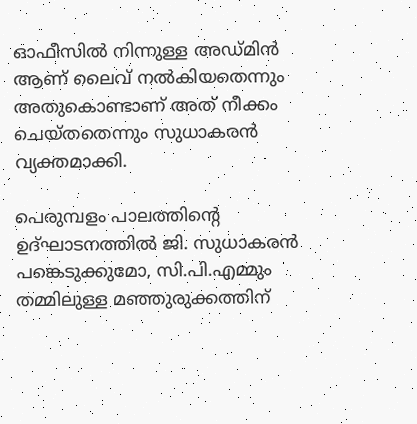ഓഫീസില്‍ നിന്നുള്ള അഡ്മിന്‍ ആണ് ലൈവ് നല്‍കിയതെന്നും അതുകൊണ്ടാണ് അത് നീക്കം ചെയ്തതെന്നും സുധാകരന്‍ വ്യക്തമാക്കി.

പെരുമ്പളം പാലത്തിന്റെ ഉദ്ഘാടനത്തില്‍ ജി. സുധാകരന്‍ പങ്കെടുക്കുമോ, സി.പി.എമ്മും തമ്മിലുള്ള മഞ്ഞുരുക്കത്തിന്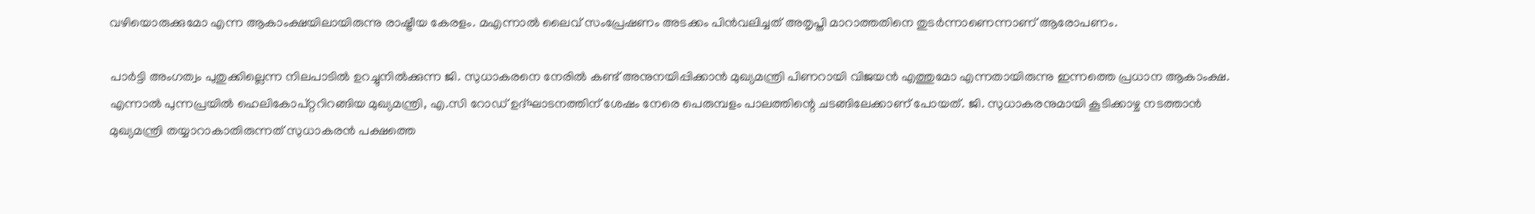വഴിയൊരുക്കുമോ എന്ന ആകാംക്ഷയിലായിരുന്നു രാഷ്ട്രീയ കേരളം. മഎന്നാല്‍ ലൈവ് സംപ്രേഷണം അടക്കം പിന്‍വലിച്ചത് അതൃപ്തി മാറാത്തതിനെ തുടര്‍ന്നാണെന്നാണ് ആരോപണം.

പാര്‍ട്ടി അംഗത്വം പുതുക്കില്ലെന്ന നിലപാടില്‍ ഉറച്ചുനില്‍ക്കുന്ന ജി. സുധാകരനെ നേരില്‍ കണ്ട് അനുനയിപ്പിക്കാന്‍ മുഖ്യമന്ത്രി പിണറായി വിജയന്‍ എത്തുമോ എന്നതായിരുന്നു ഇന്നത്തെ പ്രധാന ആകാംക്ഷ. എന്നാല്‍ പുന്നപ്രയില്‍ ഹെലികോപ്റ്ററിറങ്ങിയ മുഖ്യമന്ത്രി, എ.സി റോഡ് ഉദ്ഘാടനത്തിന് ശേഷം നേരെ പെരുമ്പളം പാലത്തിന്റെ ചടങ്ങിലേക്കാണ് പോയത്. ജി. സുധാകരനുമായി കൂടിക്കാഴ്ച നടത്താന്‍ മുഖ്യമന്ത്രി തയ്യാറാകാതിരുന്നത് സുധാകരന്‍ പക്ഷത്തെ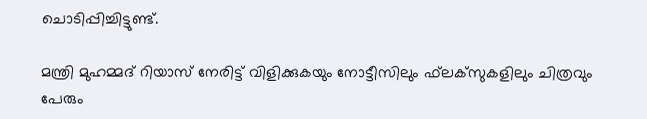ചൊടിപ്പിച്ചിട്ടുണ്ട്.

മന്ത്രി മുഹമ്മദ് റിയാസ് നേരിട്ട് വിളിക്കുകയും നോട്ടീസിലും ഫ്‌ലക്‌സുകളിലും ചിത്രവും പേരും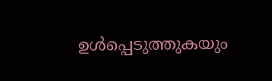ഉള്‍പ്പെടുത്തുകയും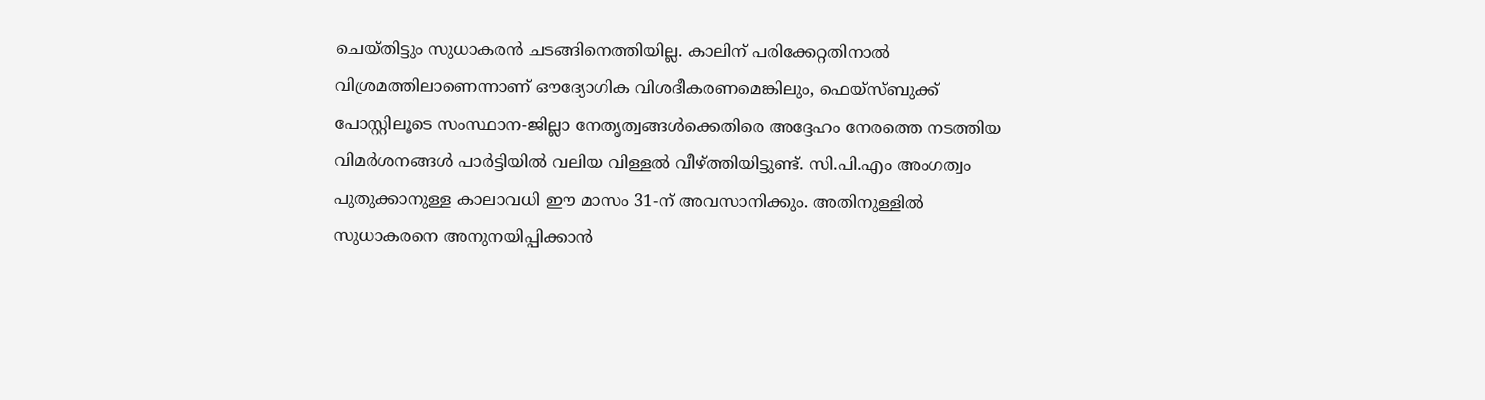ചെയ്തിട്ടും സുധാകരന്‍ ചടങ്ങിനെത്തിയില്ല. കാലിന് പരിക്കേറ്റതിനാല്‍ വിശ്രമത്തിലാണെന്നാണ് ഔദ്യോഗിക വിശദീകരണമെങ്കിലും, ഫെയ്സ്ബുക്ക് പോസ്റ്റിലൂടെ സംസ്ഥാന-ജില്ലാ നേതൃത്വങ്ങള്‍ക്കെതിരെ അദ്ദേഹം നേരത്തെ നടത്തിയ വിമര്‍ശനങ്ങള്‍ പാര്‍ട്ടിയില്‍ വലിയ വിള്ളല്‍ വീഴ്ത്തിയിട്ടുണ്ട്. സി.പി.എം അംഗത്വം പുതുക്കാനുള്ള കാലാവധി ഈ മാസം 31-ന് അവസാനിക്കും. അതിനുള്ളില്‍ സുധാകരനെ അനുനയിപ്പിക്കാന്‍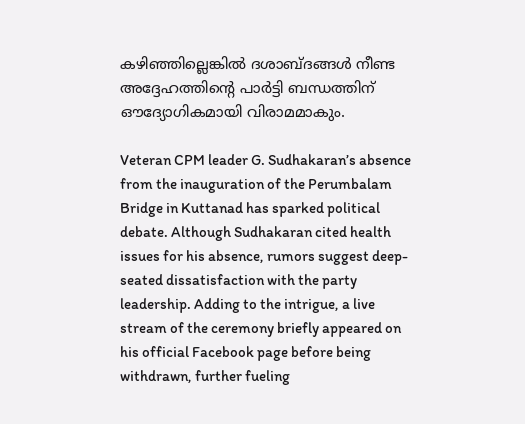കഴിഞ്ഞില്ലെങ്കില്‍ ദശാബ്ദങ്ങള്‍ നീണ്ട അദ്ദേഹത്തിന്റെ പാര്‍ട്ടി ബന്ധത്തിന് ഔദ്യോഗികമായി വിരാമമാകും.

Veteran CPM leader G. Sudhakaran’s absence from the inauguration of the Perumbalam Bridge in Kuttanad has sparked political debate. Although Sudhakaran cited health issues for his absence, rumors suggest deep-seated dissatisfaction with the party leadership. Adding to the intrigue, a live stream of the ceremony briefly appeared on his official Facebook page before being withdrawn, further fueling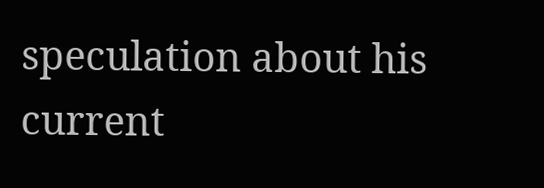speculation about his current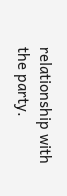relationship with the party.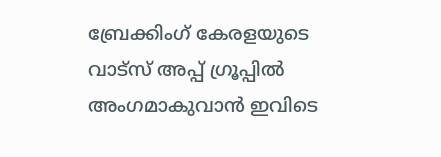ബ്രേക്കിംഗ് കേരളയുടെ വാട്സ് അപ്പ് ഗ്രൂപ്പിൽ അംഗമാകുവാൻ ഇവിടെ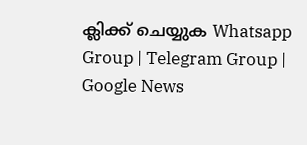ക്ലിക്ക് ചെയ്യുക Whatsapp Group | Telegram Group | Google News